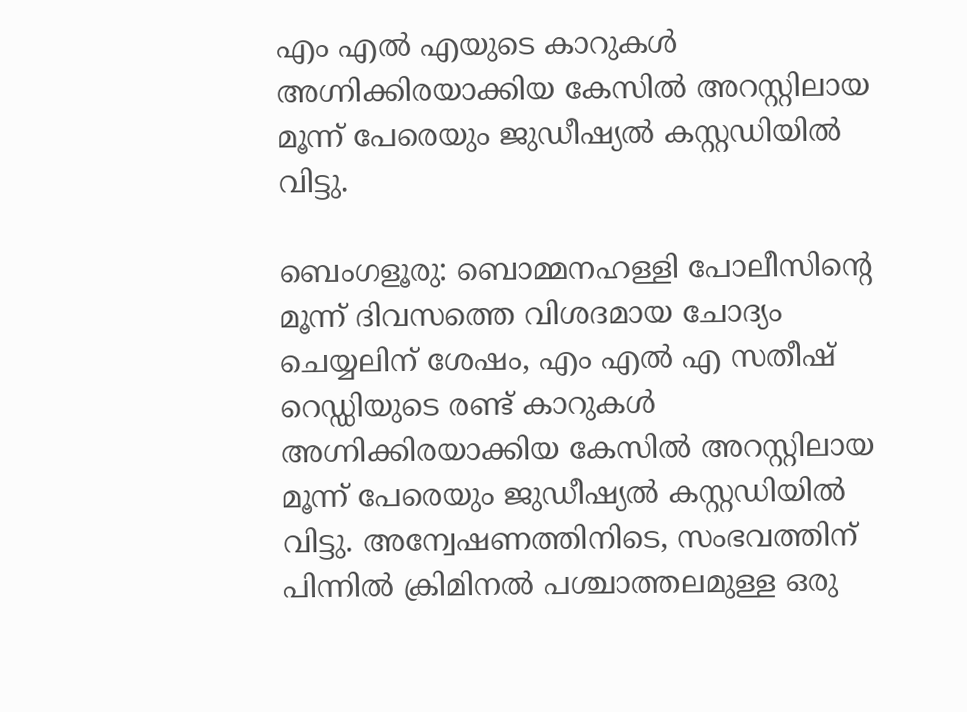എം എൽ എയുടെ കാറുകൾ അഗ്നിക്കിരയാക്കിയ കേസിൽ അറസ്റ്റിലായ മൂന്ന് പേരെയും ജുഡീഷ്യൽ കസ്റ്റഡിയിൽ വിട്ടു.

ബെംഗളൂരു: ബൊമ്മനഹള്ളി പോലീസിന്റെ മൂന്ന് ദിവസത്തെ വിശദമായ ചോദ്യം ചെയ്യലിന് ശേഷം, എം എൽ എ സതീഷ് റെഡ്ഡിയുടെ രണ്ട് കാറുകൾ അഗ്നിക്കിരയാക്കിയ കേസിൽ അറസ്റ്റിലായ മൂന്ന് പേരെയും ജുഡീഷ്യൽ കസ്റ്റഡിയിൽ വിട്ടു. അന്വേഷണത്തിനിടെ, സംഭവത്തിന് പിന്നിൽ ക്രിമിനൽ പശ്ചാത്തലമുള്ള ഒരു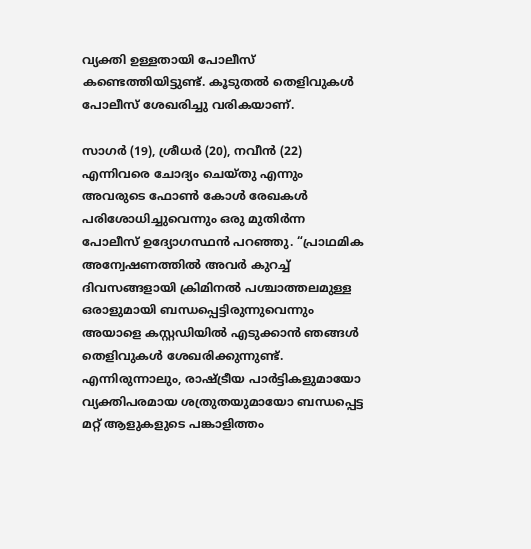വ്യക്തി ഉള്ളതായി പോലീസ് കണ്ടെത്തിയിട്ടുണ്ട്. കൂടുതൽ തെളിവുകൾ പോലീസ് ശേഖരിച്ചു വരികയാണ്.

സാഗർ (19), ശ്രീധർ (20), നവീൻ (22) എന്നിവരെ ചോദ്യം ചെയ്തു എന്നും അവരുടെ ഫോൺ കോൾ രേഖകൾ പരിശോധിച്ചുവെന്നും ഒരു മുതിർന്ന പോലീസ് ഉദ്യോഗസ്ഥൻ പറഞ്ഞു. “പ്രാഥമിക അന്വേഷണത്തിൽ അവർ കുറച്ച് ദിവസങ്ങളായി ക്രിമിനൽ പശ്ചാത്തലമുള്ള ഒരാളുമായി ബന്ധപ്പെട്ടിരുന്നുവെന്നും അയാളെ കസ്റ്റഡിയിൽ എടുക്കാൻ ഞങ്ങൾ തെളിവുകൾ ശേഖരിക്കുന്നുണ്ട്. എന്നിരുന്നാലും, രാഷ്ട്രീയ പാർട്ടികളുമായോ വ്യക്തിപരമായ ശത്രുതയുമായോ ബന്ധപ്പെട്ട മറ്റ് ആളുകളുടെ പങ്കാളിത്തം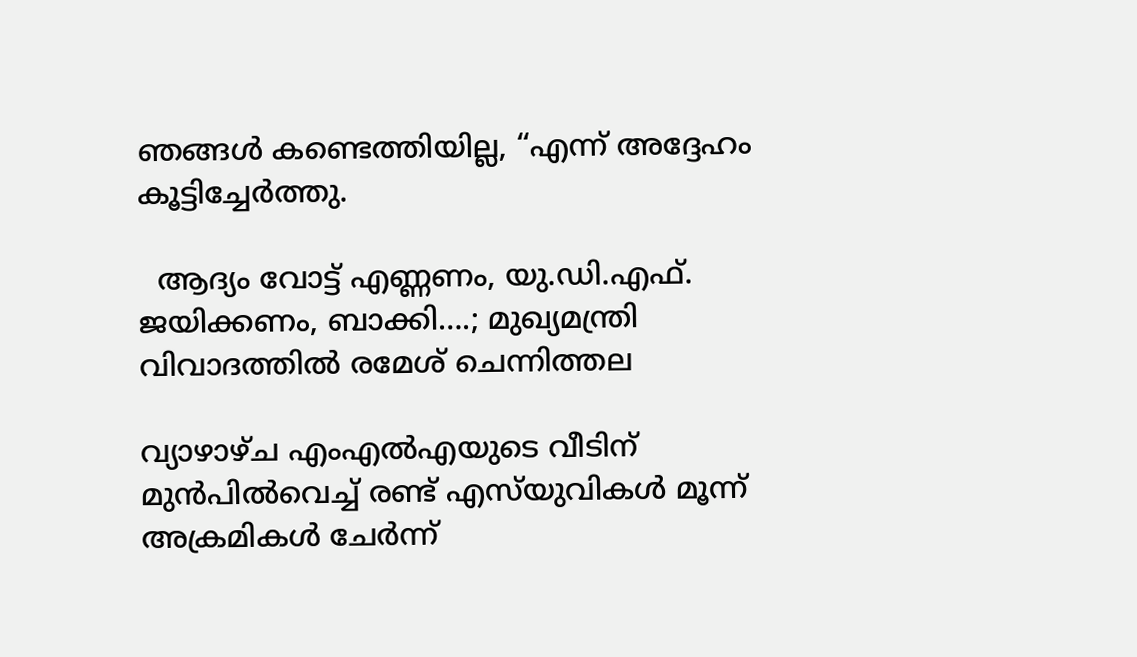ഞങ്ങൾ കണ്ടെത്തിയില്ല, “എന്ന് അദ്ദേഹം കൂട്ടിച്ചേർത്തു.

  ആദ്യം വോട്ട് എണ്ണണം, യു.ഡി.എഫ്. ജയിക്കണം, ബാക്കി….; മുഖ്യമന്ത്രി വിവാദത്തിൽ രമേശ് ചെന്നിത്തല

വ്യാഴാഴ്ച എംഎൽഎയുടെ വീടിന് മുൻപിൽവെച്ച് രണ്ട് എസ്‌യുവികൾ മൂന്ന് അക്രമികൾ ചേർന്ന്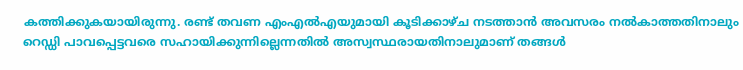കത്തിക്കുകയായിരുന്നു. രണ്ട് തവണ എംഎൽഎയുമായി കൂടിക്കാഴ്ച നടത്താൻ അവസരം നൽകാത്തതിനാലും റെഡ്ഡി പാവപ്പെട്ടവരെ സഹായിക്കുന്നില്ലെന്നതിൽ അസ്വസ്ഥരായതിനാലുമാണ് തങ്ങൾ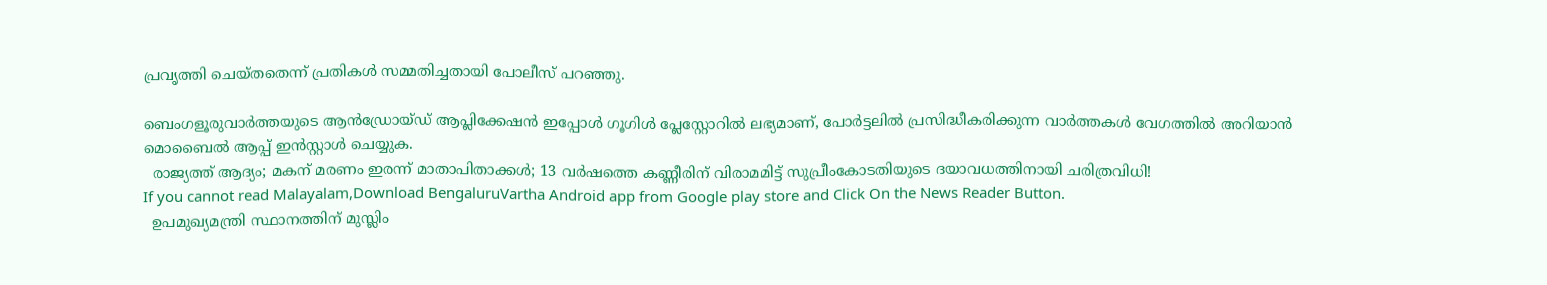പ്രവൃത്തി ചെയ്തതെന്ന് പ്രതികൾ സമ്മതിച്ചതായി പോലീസ് പറഞ്ഞു.

ബെംഗളൂരുവാർത്തയുടെ ആൻഡ്രോയ്ഡ് ആപ്ലിക്കേഷൻ ഇപ്പോൾ ഗൂഗിൾ പ്ലേസ്റ്റോറിൽ ലഭ്യമാണ്, പോർട്ടലിൽ പ്രസിദ്ധീകരിക്കുന്ന വാർത്തകൾ വേഗത്തിൽ അറിയാൻ മൊബൈൽ ആപ്പ് ഇൻസ്റ്റാൾ ചെയ്യുക.
  രാജ്യത്ത് ആദ്യം; മകന് മരണം ഇരന്ന് മാതാപിതാക്കൾ; 13 വർഷത്തെ കണ്ണീരിന് വിരാമമിട്ട് സുപ്രീംകോടതിയുടെ ദയാവധത്തിനായി ചരിത്രവിധി!
If you cannot read Malayalam,Download BengaluruVartha Android app from Google play store and Click On the News Reader Button.
  ഉപമുഖ്യമന്ത്രി സ്ഥാനത്തിന് മുസ്ലിം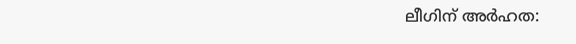ലീഗിന് അര്‍ഹത: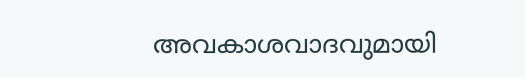അവകാശവാദവുമായി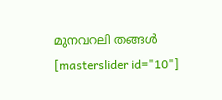മുനവറലി തങ്ങള്‍
[masterslider id="10"]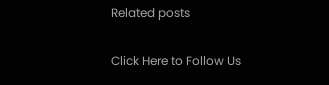Related posts

Click Here to Follow Us